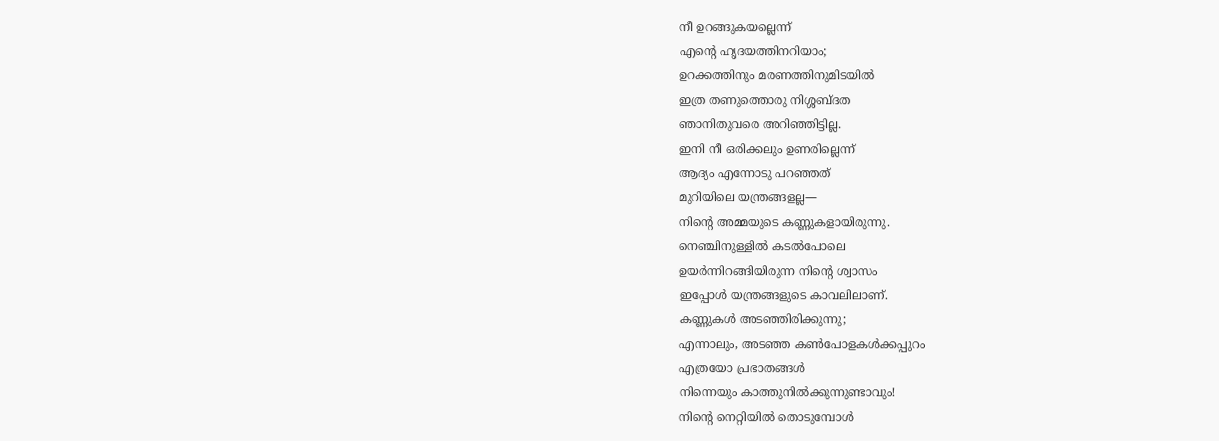നീ ഉറങ്ങുകയല്ലെന്ന്
എന്റെ ഹൃദയത്തിനറിയാം;
ഉറക്കത്തിനും മരണത്തിനുമിടയിൽ
ഇത്ര തണുത്തൊരു നിശ്ശബ്ദത
ഞാനിതുവരെ അറിഞ്ഞിട്ടില്ല.
ഇനി നീ ഒരിക്കലും ഉണരില്ലെന്ന്
ആദ്യം എന്നോടു പറഞ്ഞത്
മുറിയിലെ യന്ത്രങ്ങളല്ല—
നിന്റെ അമ്മയുടെ കണ്ണുകളായിരുന്നു.
നെഞ്ചിനുള്ളിൽ കടൽപോലെ
ഉയർന്നിറങ്ങിയിരുന്ന നിന്റെ ശ്വാസം
ഇപ്പോൾ യന്ത്രങ്ങളുടെ കാവലിലാണ്.
കണ്ണുകൾ അടഞ്ഞിരിക്കുന്നു;
എന്നാലും, അടഞ്ഞ കൺപോളകൾക്കപ്പുറം
എത്രയോ പ്രഭാതങ്ങൾ
നിന്നെയും കാത്തുനിൽക്കുന്നുണ്ടാവും!
നിന്റെ നെറ്റിയിൽ തൊടുമ്പോൾ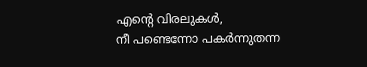എന്റെ വിരലുകൾ,
നീ പണ്ടെന്നോ പകർന്നുതന്ന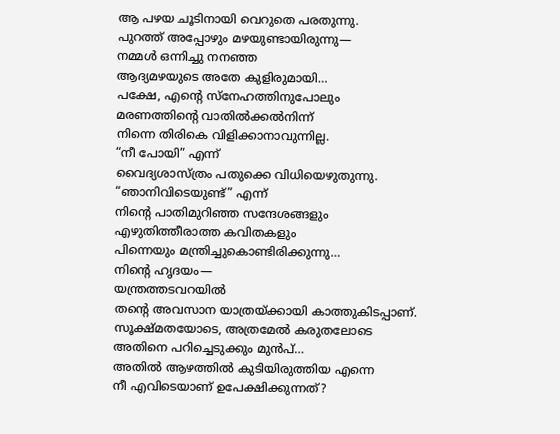ആ പഴയ ചൂടിനായി വെറുതെ പരതുന്നു.
പുറത്ത് അപ്പോഴും മഴയുണ്ടായിരുന്നു—
നമ്മൾ ഒന്നിച്ചു നനഞ്ഞ
ആദ്യമഴയുടെ അതേ കുളിരുമായി…
പക്ഷേ, എന്റെ സ്നേഹത്തിനുപോലും
മരണത്തിന്റെ വാതിൽക്കൽനിന്ന്
നിന്നെ തിരികെ വിളിക്കാനാവുന്നില്ല.
“നീ പോയി” എന്ന്
വൈദ്യശാസ്ത്രം പതുക്കെ വിധിയെഴുതുന്നു.
“ഞാനിവിടെയുണ്ട്” എന്ന്
നിന്റെ പാതിമുറിഞ്ഞ സന്ദേശങ്ങളും
എഴുതിത്തീരാത്ത കവിതകളും
പിന്നെയും മന്ത്രിച്ചുകൊണ്ടിരിക്കുന്നു…
നിന്റെ ഹൃദയം—
യന്ത്രത്തടവറയിൽ
തന്റെ അവസാന യാത്രയ്ക്കായി കാത്തുകിടപ്പാണ്.
സൂക്ഷ്മതയോടെ, അത്രമേൽ കരുതലോടെ
അതിനെ പറിച്ചെടുക്കും മുൻപ്…
അതിൽ ആഴത്തിൽ കുടിയിരുത്തിയ എന്നെ
നീ എവിടെയാണ് ഉപേക്ഷിക്കുന്നത്?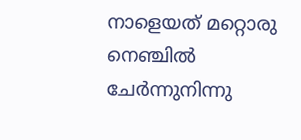നാളെയത് മറ്റൊരു നെഞ്ചിൽ
ചേർന്നുനിന്നു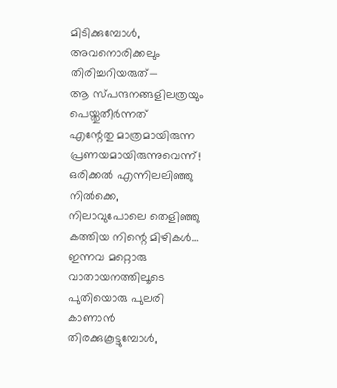മിടിക്കുമ്പോൾ,
അവനൊരിക്കലും തിരിച്ചറിയരുത്—
ആ സ്പന്ദനങ്ങളിലത്രയും
പെയ്തുതീർന്നത്
എന്റേതു മാത്രമായിരുന്ന പ്രണയമായിരുന്നുവെന്ന്!
ഒരിക്കൽ എന്നിലലിഞ്ഞു നിൽക്കെ,
നിലാവുപോലെ തെളിഞ്ഞു കത്തിയ നിന്റെ മിഴികൾ…
ഇന്നവ മറ്റൊരു വാതായനത്തിലൂടെ
പുതിയൊരു പുലരി കാണാൻ തിരക്കുകൂട്ടുമ്പോൾ,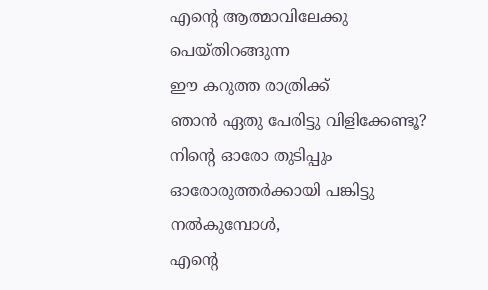എന്റെ ആത്മാവിലേക്കു പെയ്തിറങ്ങുന്ന
ഈ കറുത്ത രാത്രിക്ക്
ഞാൻ ഏതു പേരിട്ടു വിളിക്കേണ്ടൂ?
നിന്റെ ഓരോ തുടിപ്പും
ഓരോരുത്തർക്കായി പങ്കിട്ടു നൽകുമ്പോൾ,
എന്റെ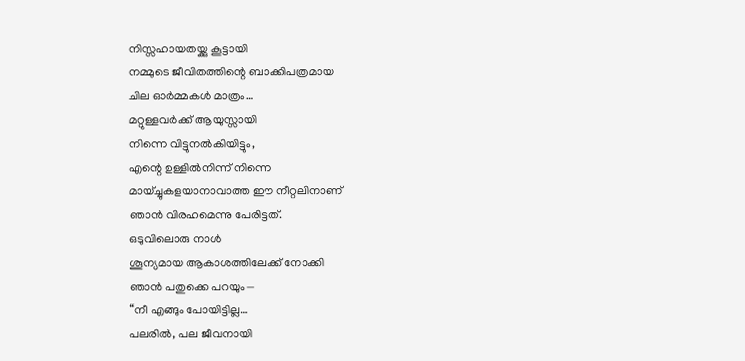നിസ്സഹായതയ്ക്കു കൂട്ടായി
നമ്മുടെ ജീവിതത്തിന്റെ ബാക്കിപത്രമായ
ചില ഓർമ്മകൾ മാത്രം…
മറ്റുള്ളവർക്ക് ആയുസ്സായി
നിന്നെ വിട്ടുനൽകിയിട്ടും,
എന്റെ ഉള്ളിൽനിന്ന് നിന്നെ
മായ്ച്ചുകളയാനാവാത്ത ഈ നീറ്റലിനാണ്
ഞാൻ വിരഹമെന്നു പേരിട്ടത്.
ഒടുവിലൊരു നാൾ
ശൂന്യമായ ആകാശത്തിലേക്ക് നോക്കി
ഞാൻ പതുക്കെ പറയും—
“നീ എങ്ങും പോയിട്ടില്ല…
പലരിൽ, പല ജീവനായി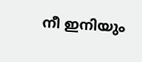നീ ഇനിയും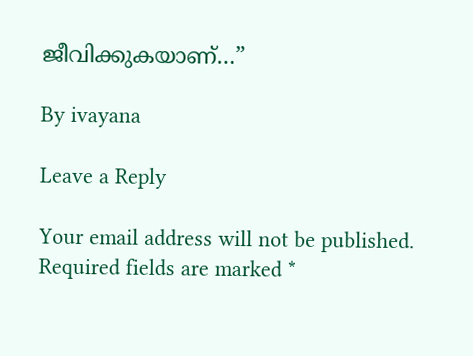ജീവിക്കുകയാണ്…”

By ivayana

Leave a Reply

Your email address will not be published. Required fields are marked *